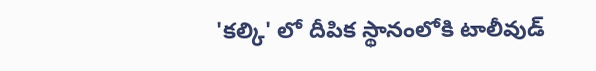'కల్కి' లో దీపిక స్థానంలోకి టాలీవుడ్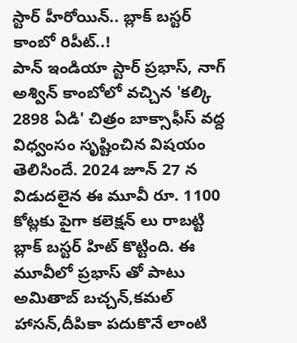స్టార్ హీరోయిన్.. బ్లాక్ బస్టర్ కాంబో రిపీట్..!
పాన్ ఇండియా స్టార్ ప్రభాస్, నాగ్ అశ్విన్ కాంబోలో వచ్చిన 'కల్కి 2898 ఏడి' చిత్రం బాక్సాఫీస్ వద్ద విధ్వంసం సృష్టించిన విషయం తెలిసిందే. 2024 జూన్ 27 న విడుదలైన ఈ మూవీ రూ. 1100 కోట్లకు పైగా కలెక్షన్ లు రాబట్టి బ్లాక్ బస్టర్ హిట్ కొట్టింది. ఈ మూవీలో ప్రభాస్ తో పాటు అమితాబ్ బచ్చన్,కమల్ హాసన్,దీపికా పదుకొనే లాంటి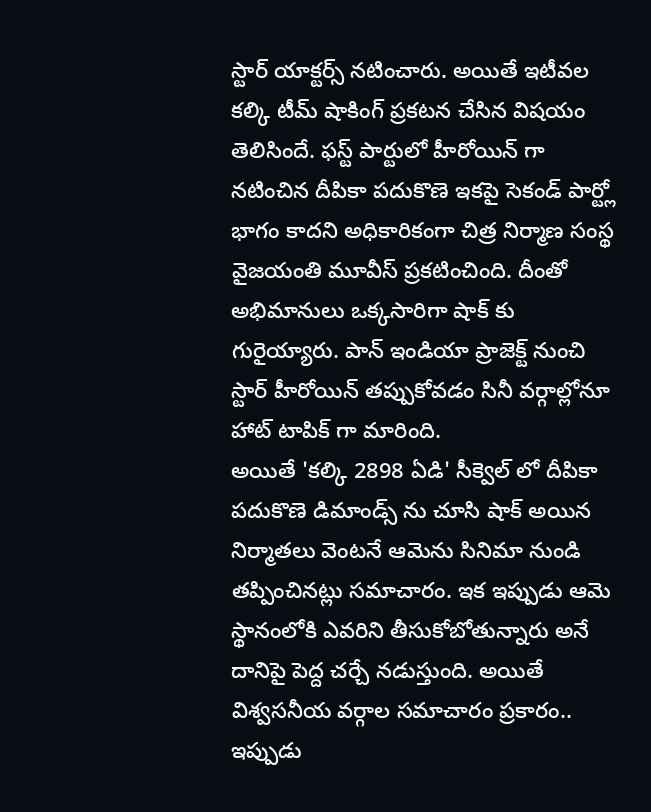స్టార్ యాక్టర్స్ నటించారు. అయితే ఇటీవల కల్కి టీమ్ షాకింగ్ ప్రకటన చేసిన విషయం తెలిసిందే. ఫస్ట్ పార్టులో హీరోయిన్ గా నటించిన దీపికా పదుకొణె ఇకపై సెకండ్ పార్ట్లో భాగం కాదని అధికారికంగా చిత్ర నిర్మాణ సంస్థ వైజయంతి మూవీస్ ప్రకటించింది. దీంతో అభిమానులు ఒక్కసారిగా షాక్ కు గురైయ్యారు. పాన్ ఇండియా ప్రాజెక్ట్ నుంచి స్టార్ హీరోయిన్ తప్పుకోవడం సినీ వర్గాల్లోనూ హాట్ టాపిక్ గా మారింది.
అయితే 'కల్కి 2898 ఏడి' సీక్వెల్ లో దీపికా పదుకొణె డిమాండ్స్ ను చూసి షాక్ అయిన నిర్మాతలు వెంటనే ఆమెను సినిమా నుండి తప్పించినట్లు సమాచారం. ఇక ఇప్పుడు ఆమె స్థానంలోకి ఎవరిని తీసుకోబోతున్నారు అనే దానిపై పెద్ద చర్చే నడుస్తుంది. అయితే విశ్వసనీయ వర్గాల సమాచారం ప్రకారం.. ఇప్పుడు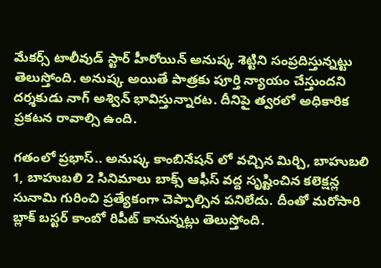మేకర్స్ టాలీవుడ్ స్టార్ హీరోయిన్ అనుష్క శెట్టిని సంప్రదిస్తున్నట్టు తెలుస్తోంది. అనుష్క అయితే పాత్రకు పూర్తి న్యాయం చేస్తుందని దర్శకుడు నాగ్ అశ్విన్ భావిస్తున్నారట. దీనిపై త్వరలో అధికారిక ప్రకటన రావాల్సి ఉంది.

గతంలో ప్రభాస్.. అనుష్క కాంబినేషన్ లో వచ్చిన మిర్చి, బాహుబలి 1, బాహుబలి 2 సినిమాలు బాక్స్ ఆఫీస్ వద్ద సృష్టించిన కలెక్షన్ల సునామి గురించి ప్రత్యేకంగా చెప్పాల్సిన పనిలేదు. దీంతో మరోసారి బ్లాక్ బస్టర్ కాంబో రిపీట్ కానున్నట్లు తెలుస్తోంది.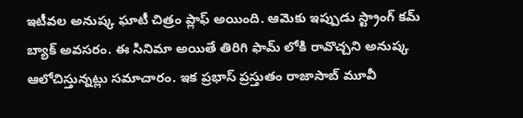ఇటీవల అనుష్క ఘాటీ చిత్రం ప్లాఫ్ అయింది. ఆమెకు ఇప్పుడు స్ట్రాంగ్ కమ్ బ్యాక్ అవసరం. ఈ సినిమా అయితే తిరిగి ఫామ్ లోకి రావొచ్చని అనుష్క ఆలోచిస్తున్నట్లు సమాచారం. ఇక ప్రభాస్ ప్రస్తుతం రాజాసాబ్ మూవీ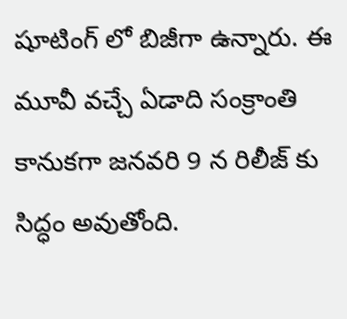షూటింగ్ లో బిజీగా ఉన్నారు. ఈ మూవీ వచ్చే ఏడాది సంక్రాంతి కానుకగా జనవరి 9 న రిలీజ్ కు సిద్ధం అవుతోంది.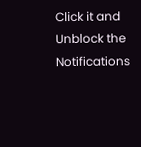Click it and Unblock the Notifications